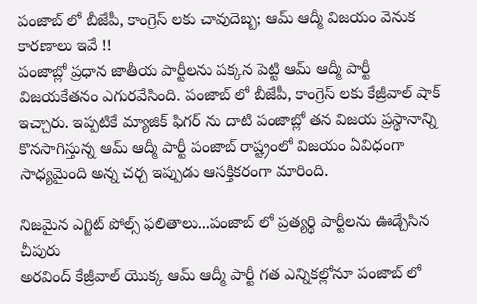పంజాబ్ లో బీజేపీ, కాంగ్రెస్ లకు చావుదెబ్బ; ఆమ్ ఆద్మీ విజయం వెనుక కారణాలు ఇవే !!
పంజాబ్లో ప్రధాన జాతీయ పార్టీలను పక్కన పెట్టి ఆమ్ ఆద్మీ పార్టీ విజయకేతనం ఎగురవేసింది. పంజాబ్ లో బీజేపీ, కాంగ్రెస్ లకు కేజ్రీవాల్ షాక్ ఇచ్చారు. ఇప్పటికే మ్యాజిక్ ఫిగర్ ను దాటి పంజాబ్లో తన విజయ ప్రస్థానాన్ని కొనసాగిస్తున్న ఆమ్ ఆద్మీ పార్టీ పంజాబ్ రాష్ట్రంలో విజయం ఏవిధంగా సాధ్యమైంది అన్న చర్చ ఇప్పుడు ఆసక్తికరంగా మారింది.

నిజమైన ఎగ్జిట్ పోల్స్ ఫలితాలు...పంజాబ్ లో ప్రత్యర్థి పార్టీలను ఊడ్చేసిన చీపురు
అరవింద్ కేజ్రీవాల్ యొక్క ఆమ్ ఆద్మీ పార్టీ గత ఎన్నికల్లోనూ పంజాబ్ లో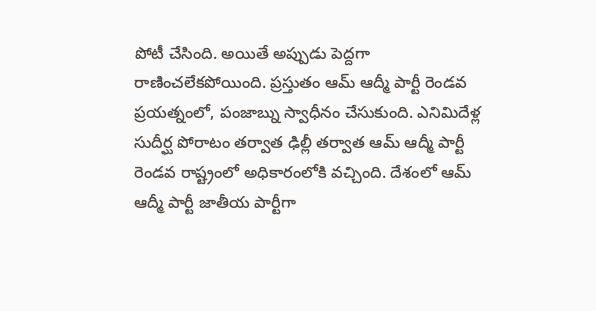పోటీ చేసింది. అయితే అప్పుడు పెద్దగా రాణించలేకపోయింది. ప్రస్తుతం ఆమ్ ఆద్మీ పార్టీ రెండవ ప్రయత్నంలో, పంజాబ్ను స్వాధీనం చేసుకుంది. ఎనిమిదేళ్ల సుదీర్ఘ పోరాటం తర్వాత ఢిల్లీ తర్వాత ఆమ్ ఆద్మీ పార్టీ రెండవ రాష్ట్రంలో అధికారంలోకి వచ్చింది. దేశంలో ఆమ్ ఆద్మీ పార్టీ జాతీయ పార్టీగా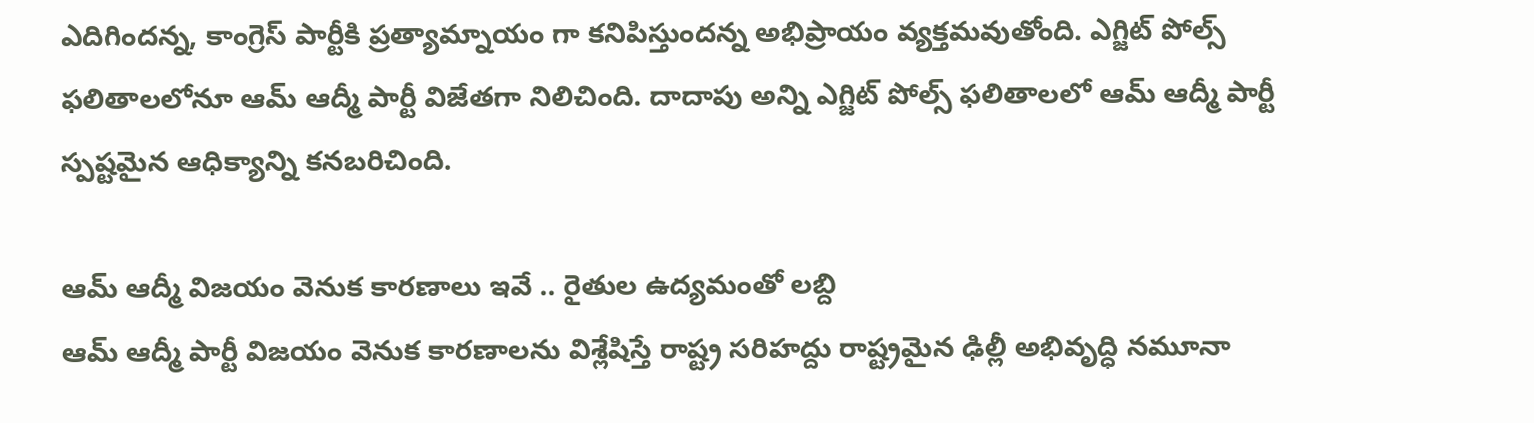ఎదిగిందన్న, కాంగ్రెస్ పార్టీకి ప్రత్యామ్నాయం గా కనిపిస్తుందన్న అభిప్రాయం వ్యక్తమవుతోంది. ఎగ్జిట్ పోల్స్ ఫలితాలలోనూ ఆమ్ ఆద్మీ పార్టీ విజేతగా నిలిచింది. దాదాపు అన్ని ఎగ్జిట్ పోల్స్ ఫలితాలలో ఆమ్ ఆద్మీ పార్టీ స్పష్టమైన ఆధిక్యాన్ని కనబరిచింది.

ఆమ్ ఆద్మీ విజయం వెనుక కారణాలు ఇవే .. రైతుల ఉద్యమంతో లబ్ది
ఆమ్ ఆద్మీ పార్టీ విజయం వెనుక కారణాలను విశ్లేషిస్తే రాష్ట్ర సరిహద్దు రాష్ట్రమైన ఢిల్లీ అభివృద్ధి నమూనా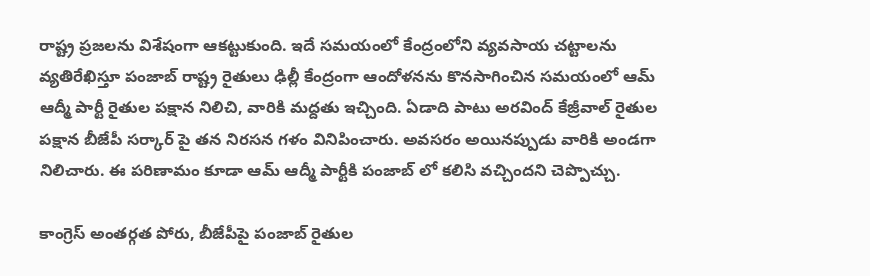రాష్ట్ర ప్రజలను విశేషంగా ఆకట్టుకుంది. ఇదే సమయంలో కేంద్రంలోని వ్యవసాయ చట్టాలను వ్యతిరేఖిస్తూ పంజాబ్ రాష్ట్ర రైతులు ఢిల్లీ కేంద్రంగా ఆందోళనను కొనసాగించిన సమయంలో ఆమ్ ఆద్మీ పార్టీ రైతుల పక్షాన నిలిచి, వారికి మద్దతు ఇచ్చింది. ఏడాది పాటు అరవింద్ కేజ్రీవాల్ రైతుల పక్షాన బీజేపీ సర్కార్ పై తన నిరసన గళం వినిపించారు. అవసరం అయినప్పుడు వారికి అండగా నిలిచారు. ఈ పరిణామం కూడా ఆమ్ ఆద్మీ పార్టీకి పంజాబ్ లో కలిసి వచ్చిందని చెప్పొచ్చు.

కాంగ్రెస్ అంతర్గత పోరు, బీజేపీపై పంజాబ్ రైతుల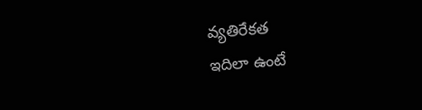వ్యతిరేకత
ఇదిలా ఉంటే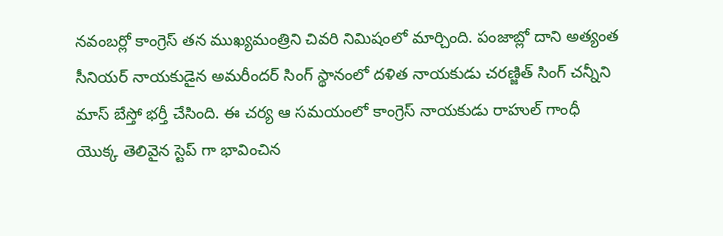నవంబర్లో కాంగ్రెస్ తన ముఖ్యమంత్రిని చివరి నిమిషంలో మార్చింది. పంజాబ్లో దాని అత్యంత సీనియర్ నాయకుడైన అమరీందర్ సింగ్ స్థానంలో దళిత నాయకుడు చరణ్జిత్ సింగ్ చన్నీని మాస్ బేస్తో భర్తీ చేసింది. ఈ చర్య ఆ సమయంలో కాంగ్రెస్ నాయకుడు రాహుల్ గాంధీ యొక్క తెలివైన స్టెప్ గా భావించిన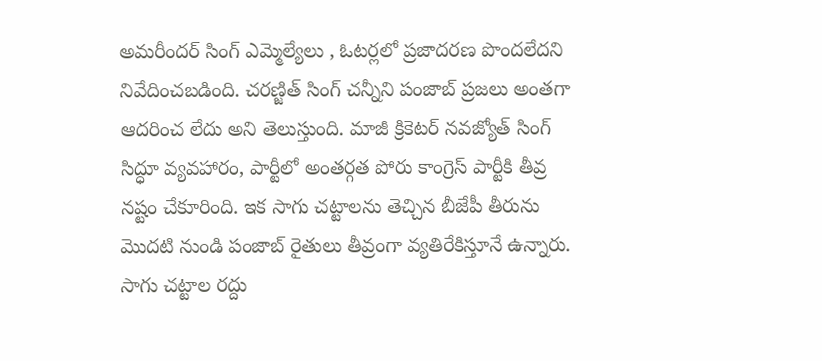అమరీందర్ సింగ్ ఎమ్మెల్యేలు , ఓటర్లలో ప్రజాదరణ పొందలేదని నివేదించబడింది. చరణ్జిత్ సింగ్ చన్నీని పంజాబ్ ప్రజలు అంతగా ఆదరించ లేదు అని తెలుస్తుంది. మాజీ క్రికెటర్ నవజ్యోత్ సింగ్ సిద్ధూ వ్యవహారం, పార్టీలో అంతర్గత పోరు కాంగ్రెస్ పార్టీకి తీవ్ర నష్టం చేకూరింది. ఇక సాగు చట్టాలను తెచ్చిన బీజేపీ తీరును మొదటి నుండి పంజాబ్ రైతులు తీవ్రంగా వ్యతిరేకిస్తూనే ఉన్నారు. సాగు చట్టాల రద్దు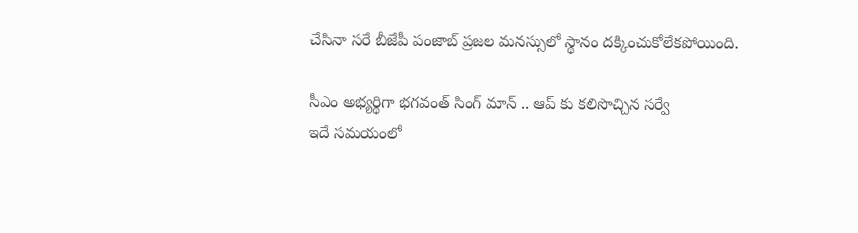చేసినా సరే బీజేపీ పంజాబ్ ప్రజల మనస్సులో స్థానం దక్కించుకోలేకపోయింది.

సీఎం అభ్యర్థిగా భగవంత్ సింగ్ మాన్ .. ఆప్ కు కలిసొచ్చిన సర్వే
ఇదే సమయంలో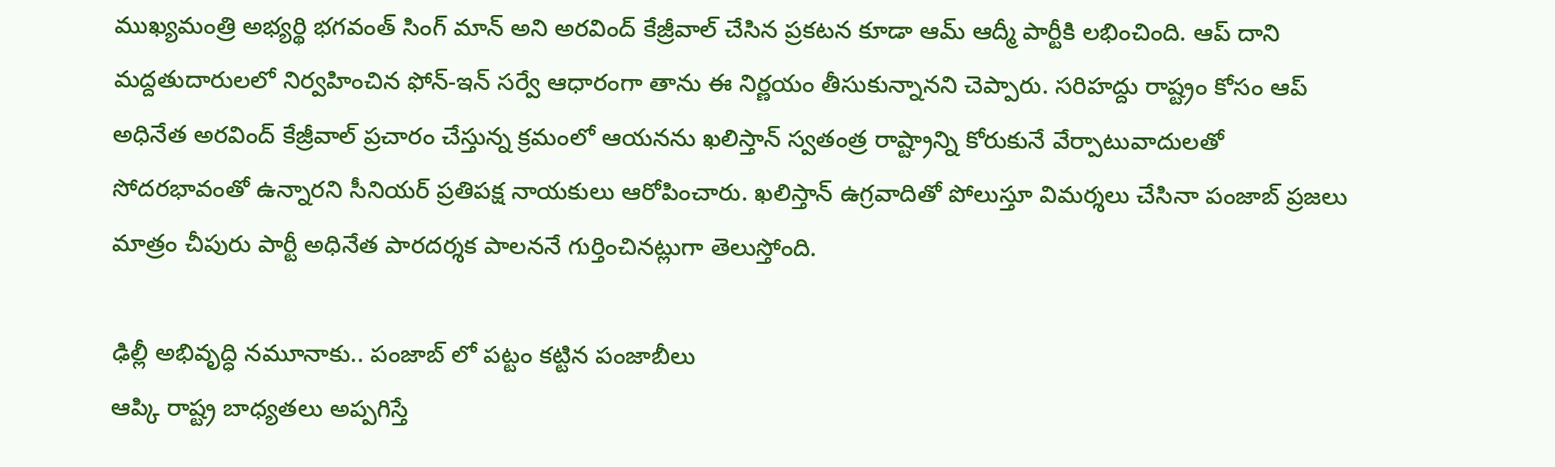ముఖ్యమంత్రి అభ్యర్థి భగవంత్ సింగ్ మాన్ అని అరవింద్ కేజ్రీవాల్ చేసిన ప్రకటన కూడా ఆమ్ ఆద్మీ పార్టీకి లభించింది. ఆప్ దాని మద్దతుదారులలో నిర్వహించిన ఫోన్-ఇన్ సర్వే ఆధారంగా తాను ఈ నిర్ణయం తీసుకున్నానని చెప్పారు. సరిహద్దు రాష్ట్రం కోసం ఆప్ అధినేత అరవింద్ కేజ్రీవాల్ ప్రచారం చేస్తున్న క్రమంలో ఆయనను ఖలిస్తాన్ స్వతంత్ర రాష్ట్రాన్ని కోరుకునే వేర్పాటువాదులతో సోదరభావంతో ఉన్నారని సీనియర్ ప్రతిపక్ష నాయకులు ఆరోపించారు. ఖలిస్తాన్ ఉగ్రవాదితో పోలుస్తూ విమర్శలు చేసినా పంజాబ్ ప్రజలు మాత్రం చీపురు పార్టీ అధినేత పారదర్శక పాలననే గుర్తించినట్లుగా తెలుస్తోంది.

ఢిల్లీ అభివృద్ధి నమూనాకు.. పంజాబ్ లో పట్టం కట్టిన పంజాబీలు
ఆప్కి రాష్ట్ర బాధ్యతలు అప్పగిస్తే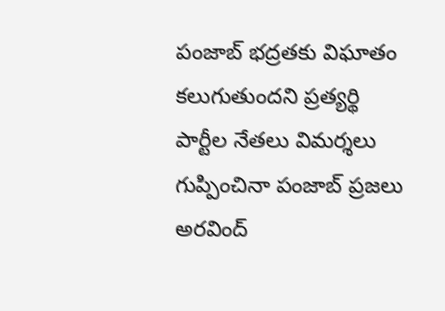పంజాబ్ భద్రతకు విఘాతం కలుగుతుందని ప్రత్యర్థి పార్టీల నేతలు విమర్శలు గుప్పించినా పంజాబ్ ప్రజలు అరవింద్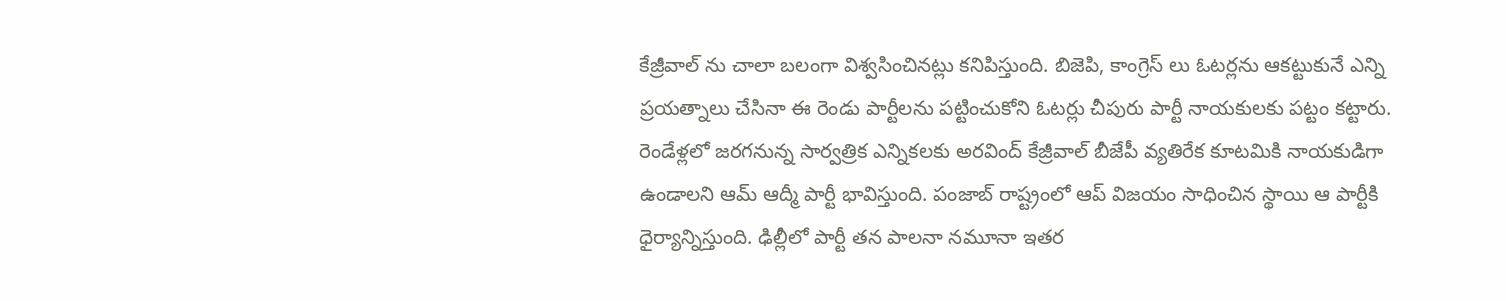కేజ్రీవాల్ ను చాలా బలంగా విశ్వసించినట్లు కనిపిస్తుంది. బిజెపి, కాంగ్రెస్ లు ఓటర్లను ఆకట్టుకునే ఎన్ని ప్రయత్నాలు చేసినా ఈ రెండు పార్టీలను పట్టించుకోని ఓటర్లు చీపురు పార్టీ నాయకులకు పట్టం కట్టారు. రెండేళ్లలో జరగనున్న సార్వత్రిక ఎన్నికలకు అరవింద్ కేజ్రీవాల్ బీజేపీ వ్యతిరేక కూటమికి నాయకుడిగా ఉండాలని ఆమ్ ఆద్మీ పార్టీ భావిస్తుంది. పంజాబ్ రాష్ట్రంలో ఆప్ విజయం సాధించిన స్థాయి ఆ పార్టీకి ధైర్యాన్నిస్తుంది. ఢిల్లీలో పార్టీ తన పాలనా నమూనా ఇతర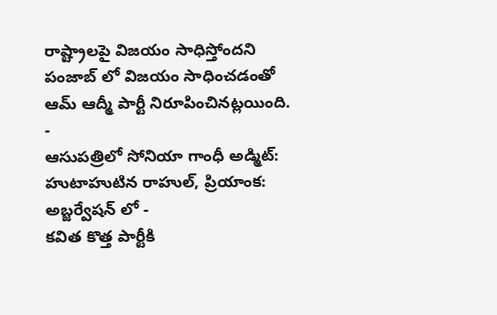రాష్ట్రాలపై విజయం సాధిస్తోందని పంజాబ్ లో విజయం సాధించడంతో ఆమ్ ఆద్మీ పార్టీ నిరూపించినట్లయింది.
-
ఆసుపత్రిలో సోనియా గాంధీ అడ్మిట్: హుటాహుటిన రాహుల్, ప్రియాంక: అబ్జర్వేషన్ లో -
కవిత కొత్త పార్టీకి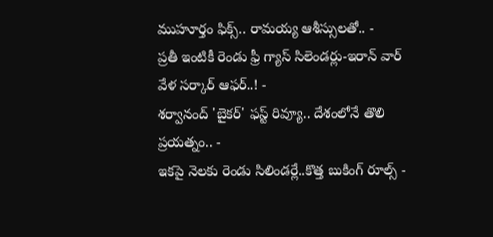ముహూర్తం ఫిక్స్.. రామయ్య ఆశీస్సులతో.. -
ప్రతీ ఇంటికీ రెండు ఫ్రీ గ్యాస్ సిలెండర్లు-ఇరాన్ వార్ వేళ సర్కార్ ఆఫర్..! -
శర్వానంద్ 'బైకర్' ఫస్ట్ రివ్యూ.. దేశంలోనే తొలి ప్రయత్నం.. -
ఇకపై నెలకు రెండు సిలిండర్లే..కొత్త బుకింగ్ రూల్స్ -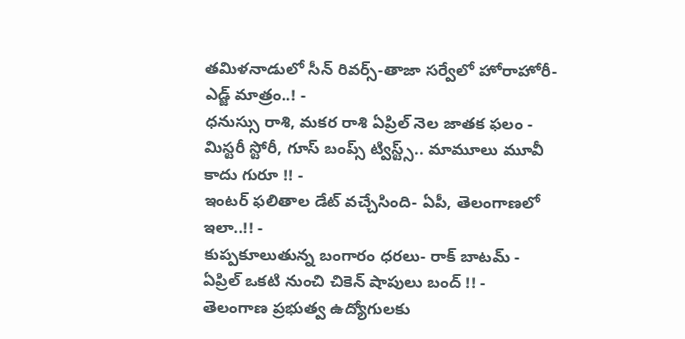తమిళనాడులో సీన్ రివర్స్-తాజా సర్వేలో హోరాహోరీ-ఎడ్జ్ మాత్రం..! -
ధనుస్సు రాశి, మకర రాశి ఏప్రిల్ నెల జాతక ఫలం -
మిస్టరీ స్టోరీ, గూస్ బంప్స్ ట్విస్ట్స్.. మామూలు మూవీ కాదు గురూ !! -
ఇంటర్ ఫలితాల డేట్ వచ్చేసింది- ఏపీ, తెలంగాణలో ఇలా..!! -
కుప్పకూలుతున్న బంగారం ధరలు- రాక్ బాటమ్ -
ఏప్రిల్ ఒకటి నుంచి చికెన్ షాపులు బంద్ !! -
తెలంగాణ ప్రభుత్వ ఉద్యోగులకు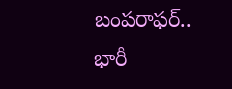బంపరాఫర్.. భారీ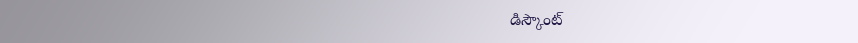డిస్కౌంట్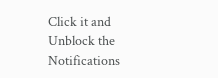Click it and Unblock the Notifications